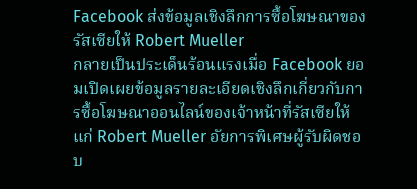Facebook ส่งข้อมูลเชิงลึกการซื้อโฆษณาของรัสเซียให้ Robert Mueller
กลายเป็นประเด็นร้อนแรงเมื่อ Facebook ยอมเปิดเผยข้อมูลรายละเอียดเชิงลึกเกี่ยวกับการซื้อโฆษณาออนไลน์ของเจ้าหน้าที่รัสเซียให้แก่ Robert Mueller อัยการพิเศษผู้รับผิดชอบ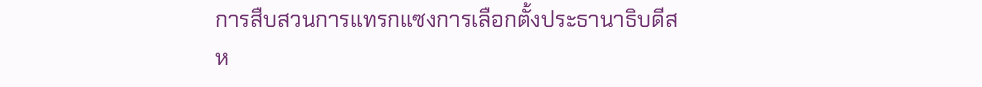การสืบสวนการแทรกแซงการเลือกตั้งประธานาธิบดีสห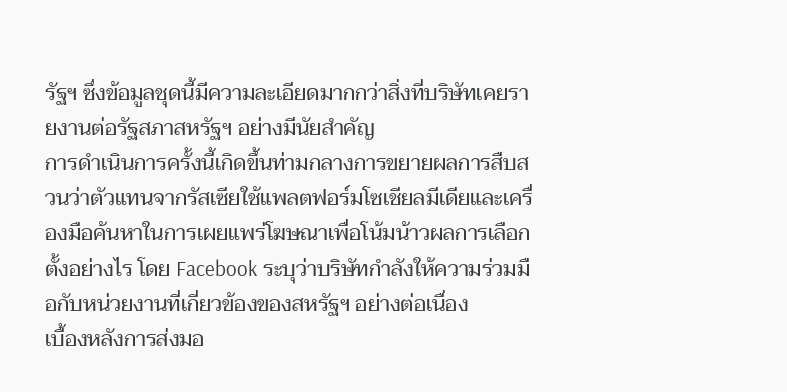รัฐฯ ซึ่งข้อมูลชุดนี้มีความละเอียดมากกว่าสิ่งที่บริษัทเคยรายงานต่อรัฐสภาสหรัฐฯ อย่างมีนัยสำคัญ
การดำเนินการครั้งนี้เกิดขึ้นท่ามกลางการขยายผลการสืบสวนว่าตัวแทนจากรัสเซียใช้แพลตฟอร์มโซเชียลมีเดียและเครื่องมือค้นหาในการเผยแพร่โฆษณาเพื่อโน้มน้าวผลการเลือกตั้งอย่างไร โดย Facebook ระบุว่าบริษัทกำลังให้ความร่วมมือกับหน่วยงานที่เกี่ยวข้องของสหรัฐฯ อย่างต่อเนื่อง
เบื้องหลังการส่งมอ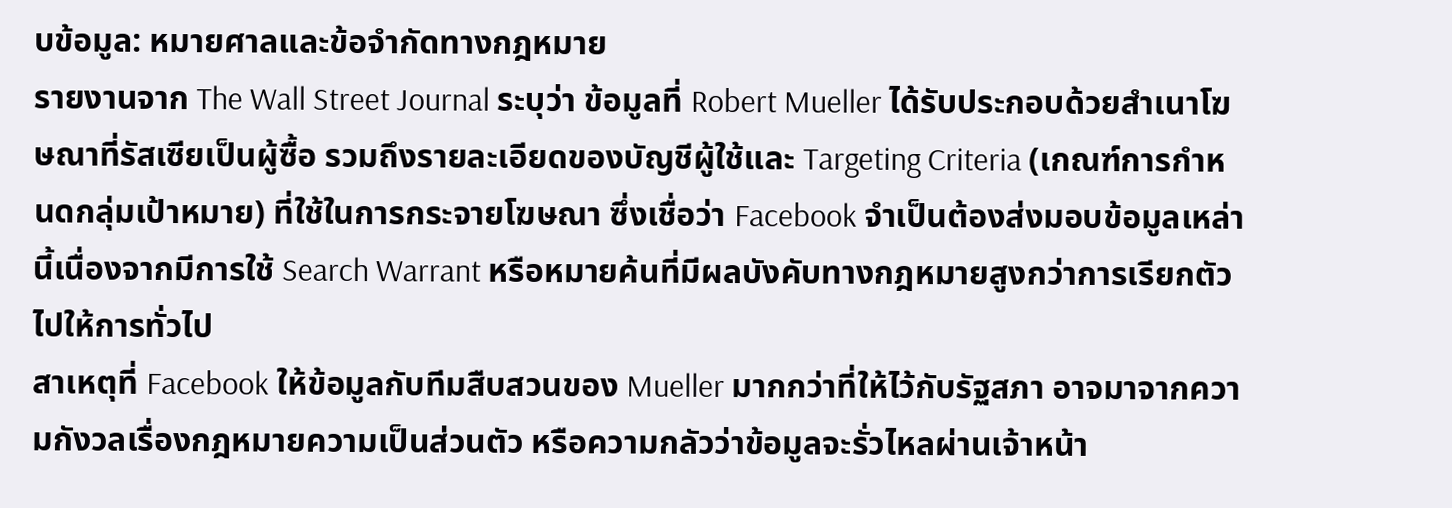บข้อมูล: หมายศาลและข้อจำกัดทางกฎหมาย
รายงานจาก The Wall Street Journal ระบุว่า ข้อมูลที่ Robert Mueller ได้รับประกอบด้วยสำเนาโฆษณาที่รัสเซียเป็นผู้ซื้อ รวมถึงรายละเอียดของบัญชีผู้ใช้และ Targeting Criteria (เกณฑ์การกำหนดกลุ่มเป้าหมาย) ที่ใช้ในการกระจายโฆษณา ซึ่งเชื่อว่า Facebook จำเป็นต้องส่งมอบข้อมูลเหล่านี้เนื่องจากมีการใช้ Search Warrant หรือหมายค้นที่มีผลบังคับทางกฎหมายสูงกว่าการเรียกตัวไปให้การทั่วไป
สาเหตุที่ Facebook ให้ข้อมูลกับทีมสืบสวนของ Mueller มากกว่าที่ให้ไว้กับรัฐสภา อาจมาจากความกังวลเรื่องกฎหมายความเป็นส่วนตัว หรือความกลัวว่าข้อมูลจะรั่วไหลผ่านเจ้าหน้า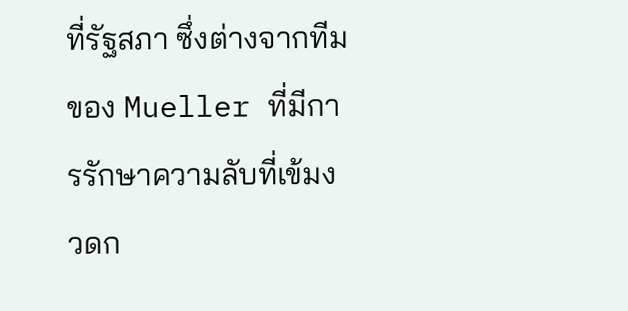ที่รัฐสภา ซึ่งต่างจากทีมของ Mueller ที่มีการรักษาความลับที่เข้มงวดก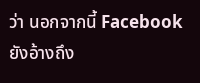ว่า นอกจากนี้ Facebook ยังอ้างถึง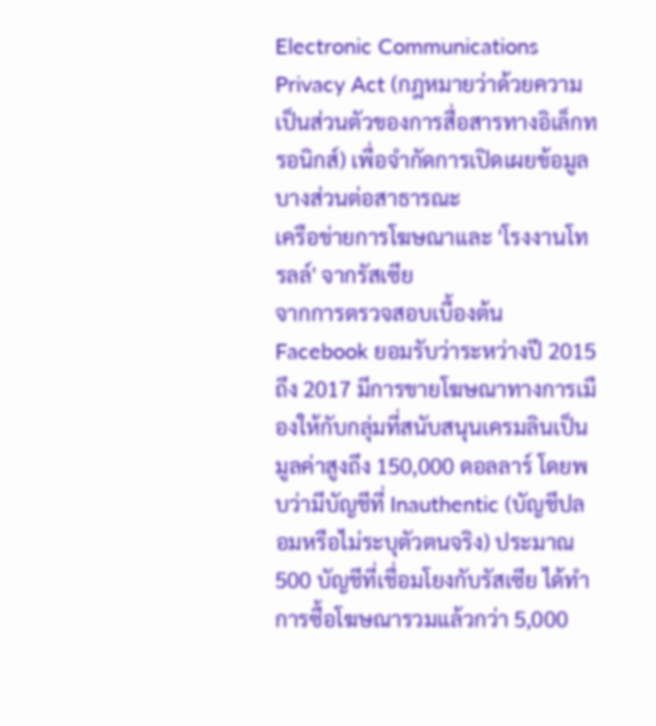Electronic Communications Privacy Act (กฎหมายว่าด้วยความเป็นส่วนตัวของการสื่อสารทางอิเล็กทรอนิกส์) เพื่อจำกัดการเปิดเผยข้อมูลบางส่วนต่อสาธารณะ
เครือข่ายการโฆษณาและ 'โรงงานโทรลล์' จากรัสเซีย
จากการตรวจสอบเบื้องต้น Facebook ยอมรับว่าระหว่างปี 2015 ถึง 2017 มีการขายโฆษณาทางการเมืองให้กับกลุ่มที่สนับสนุนเครมลินเป็นมูลค่าสูงถึง 150,000 ดอลลาร์ โดยพบว่ามีบัญชีที่ Inauthentic (บัญชีปลอมหรือไม่ระบุตัวตนจริง) ประมาณ 500 บัญชีที่เชื่อมโยงกับรัสเซีย ได้ทำการซื้อโฆษณารวมแล้วกว่า 5,000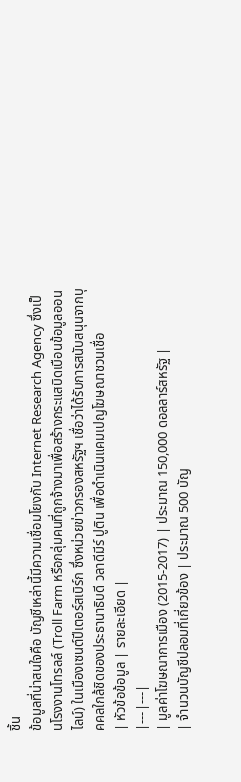ชิ้น
ข้อมูลที่น่าสนใจคือ บัญชีเหล่านี้มีความเชื่อมโยงกับ Internet Research Agency ซึ่งเป็นโรงงานโทรลล์ (Troll Farm หรือกลุ่มคนที่ถูกจ้างมาเพื่อสร้างกระแสบิดเบือนข้อมูลออนไลน์) ในเมืองเซนต์ปีเตอร์สเบิร์ก ซึ่งหน่วยข่าวกรองสหรัฐฯ เชื่อว่าได้รับการสนับสนุนจากบุคคลใกล้ชิดของประธานาธิบดี วลาดีมีร์ ปูติน เพื่อดำเนินแคมเปญโฆษณาชวนเชื่อ
| หัวข้อข้อมูล | รายละเอียด |
|---|---|
| มูลค่าโฆษณาการเมือง (2015-2017) | ประมาณ 150,000 ดอลลาร์สหรัฐ |
| จำนวนบัญชีปลอมที่เกี่ยวข้อง | ประมาณ 500 บัญ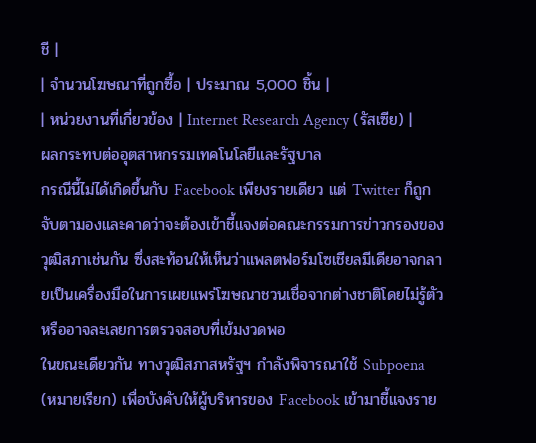ชี |
| จำนวนโฆษณาที่ถูกซื้อ | ประมาณ 5,000 ชิ้น |
| หน่วยงานที่เกี่ยวข้อง | Internet Research Agency (รัสเซีย) |
ผลกระทบต่ออุตสาหกรรมเทคโนโลยีและรัฐบาล
กรณีนี้ไม่ได้เกิดขึ้นกับ Facebook เพียงรายเดียว แต่ Twitter ก็ถูกจับตามองและคาดว่าจะต้องเข้าชี้แจงต่อคณะกรรมการข่าวกรองของวุฒิสภาเช่นกัน ซึ่งสะท้อนให้เห็นว่าแพลตฟอร์มโซเชียลมีเดียอาจกลายเป็นเครื่องมือในการเผยแพร่โฆษณาชวนเชื่อจากต่างชาติโดยไม่รู้ตัว หรืออาจละเลยการตรวจสอบที่เข้มงวดพอ
ในขณะเดียวกัน ทางวุฒิสภาสหรัฐฯ กำลังพิจารณาใช้ Subpoena (หมายเรียก) เพื่อบังคับให้ผู้บริหารของ Facebook เข้ามาชี้แจงราย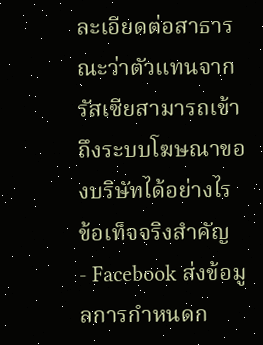ละเอียดต่อสาธารณะว่าตัวแทนจากรัสเซียสามารถเข้าถึงระบบโฆษณาของบริษัทได้อย่างไร
ข้อเท็จจริงสำคัญ
- Facebook ส่งข้อมูลการกำหนดก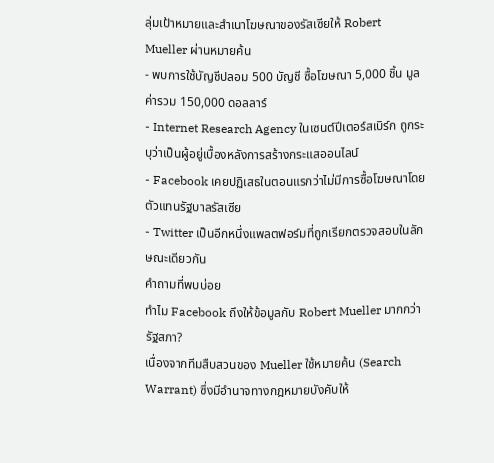ลุ่มเป้าหมายและสำเนาโฆษณาของรัสเซียให้ Robert Mueller ผ่านหมายค้น
- พบการใช้บัญชีปลอม 500 บัญชี ซื้อโฆษณา 5,000 ชิ้น มูลค่ารวม 150,000 ดอลลาร์
- Internet Research Agency ในเซนต์ปีเตอร์สเบิร์ก ถูกระบุว่าเป็นผู้อยู่เบื้องหลังการสร้างกระแสออนไลน์
- Facebook เคยปฏิเสธในตอนแรกว่าไม่มีการซื้อโฆษณาโดยตัวแทนรัฐบาลรัสเซีย
- Twitter เป็นอีกหนึ่งแพลตฟอร์มที่ถูกเรียกตรวจสอบในลักษณะเดียวกัน
คำถามที่พบบ่อย
ทำไม Facebook ถึงให้ข้อมูลกับ Robert Mueller มากกว่ารัฐสภา?
เนื่องจากทีมสืบสวนของ Mueller ใช้หมายค้น (Search Warrant) ซึ่งมีอำนาจทางกฎหมายบังคับให้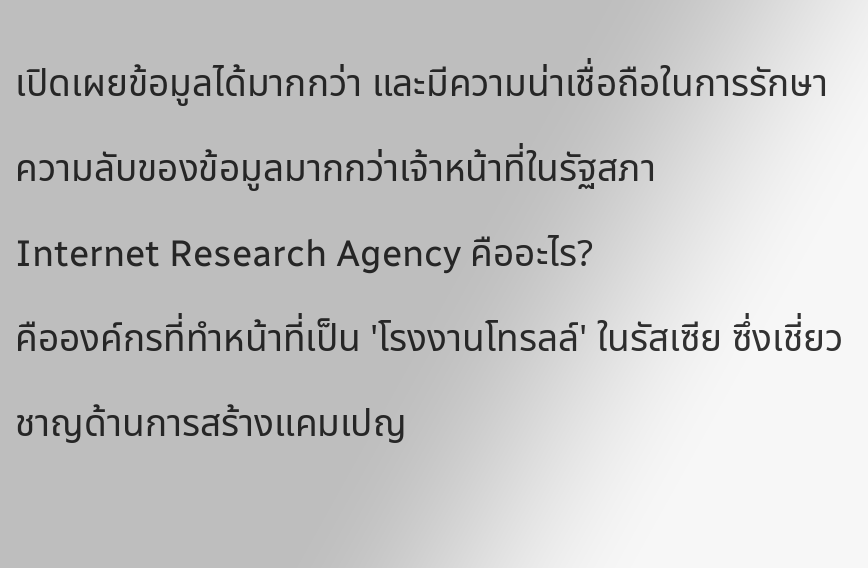เปิดเผยข้อมูลได้มากกว่า และมีความน่าเชื่อถือในการรักษาความลับของข้อมูลมากกว่าเจ้าหน้าที่ในรัฐสภา
Internet Research Agency คืออะไร?
คือองค์กรที่ทำหน้าที่เป็น 'โรงงานโทรลล์' ในรัสเซีย ซึ่งเชี่ยวชาญด้านการสร้างแคมเปญ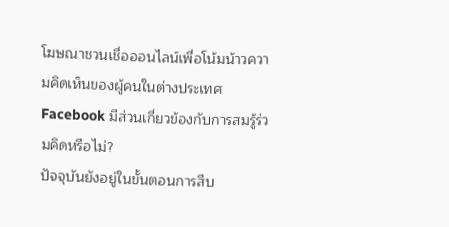โฆษณาชวนเชื่อออนไลน์เพื่อโน้มน้าวความคิดเห็นของผู้คนในต่างประเทศ
Facebook มีส่วนเกี่ยวข้องกับการสมรู้ร่วมคิดหรือไม่?
ปัจจุบันยังอยู่ในขั้นตอนการสืบ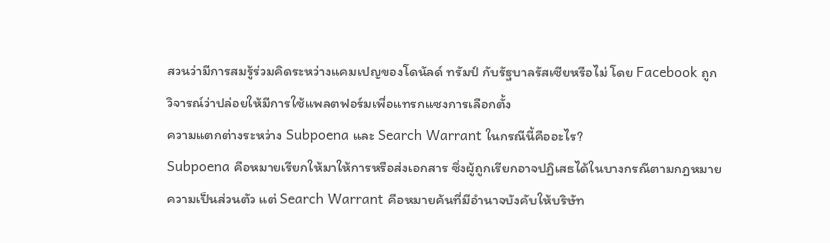สวนว่ามีการสมรู้ร่วมคิดระหว่างแคมเปญของโดนัลด์ ทรัมป์ กับรัฐบาลรัสเซียหรือไม่ โดย Facebook ถูกวิจารณ์ว่าปล่อยให้มีการใช้แพลตฟอร์มเพื่อแทรกแซงการเลือกตั้ง
ความแตกต่างระหว่าง Subpoena และ Search Warrant ในกรณีนี้คืออะไร?
Subpoena คือหมายเรียกให้มาให้การหรือส่งเอกสาร ซึ่งผู้ถูกเรียกอาจปฏิเสธได้ในบางกรณีตามกฎหมายความเป็นส่วนตัว แต่ Search Warrant คือหมายค้นที่มีอำนาจบังคับให้บริษัท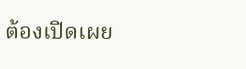ต้องเปิดเผย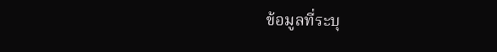ข้อมูลที่ระบุ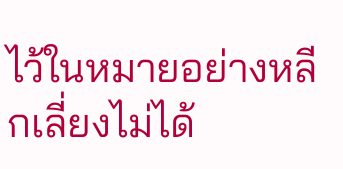ไว้ในหมายอย่างหลีกเลี่ยงไม่ได้